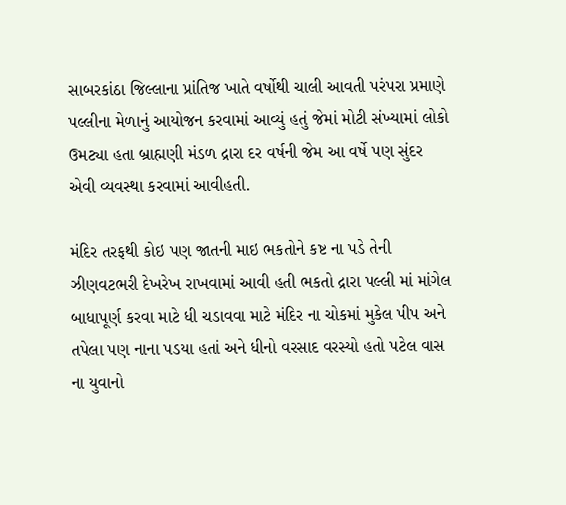સાબરકાંઠા જિલ્લાના પ્રાંતિજ ખાતે વર્ષોથી ચાલી આવતી પરંપરા પ્રમાણે પલ્લીના મેળાનું આયોજન કરવામાં આવ્યું હતું જેમાં મોટી સંખ્યામાં લોકો ઉમટ્યા હતા બ્રાહ્મણી મંડળ દ્રારા દર વર્ષની જેમ આ વર્ષે પણ સુંદર એવી વ્યવસ્થા કરવામાં આવીહતી.

મંદિર તરફથી કોઇ પણ જાતની માઇ ભકતોને કષ્ટ ના પડે તેની ઝીણવટભરી દેખરેખ રાખવામાં આવી હતી ભકતો દ્રારા પલ્લી માં માંગેલ બાધાપૂર્ણ કરવા માટે ધી ચડાવવા માટે મંદિર ના ચોકમાં મુકેલ પીપ અને તપેલા પણ નાના પડયા હતાં અને ધીનો વરસાદ વરસ્યો હતો પટેલ વાસ ના યુવાનો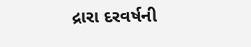દ્રારા દરવર્ષની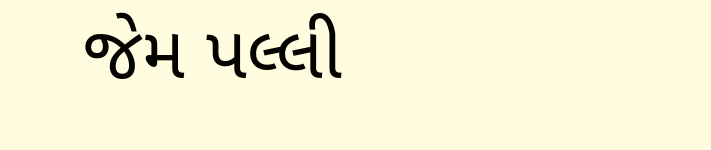જેમ પલ્લી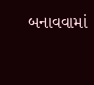બનાવવામાં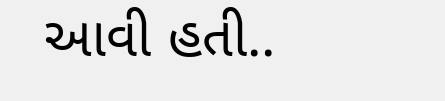આવી હતી..